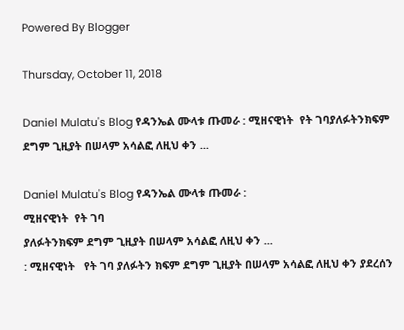Powered By Blogger

Thursday, October 11, 2018

Daniel Mulatu's Blog የዳንኤል ሙላቱ ጡመራ : ሚዘናዊነት  የት ገባያለፉትንክፍም ደግም ጊዚያት በሠላም አሳልፎ ለዚህ ቀን ...

Daniel Mulatu's Blog የዳንኤል ሙላቱ ጡመራ :
ሚዘናዊነት  የት ገባ
ያለፉትንክፍም ደግም ጊዚያት በሠላም አሳልፎ ለዚህ ቀን ...
: ሚዘናዊነት   የት ገባ ያለፉትን ክፍም ደግም ጊዚያት በሠላም አሳልፎ ለዚህ ቀን ያደረሰን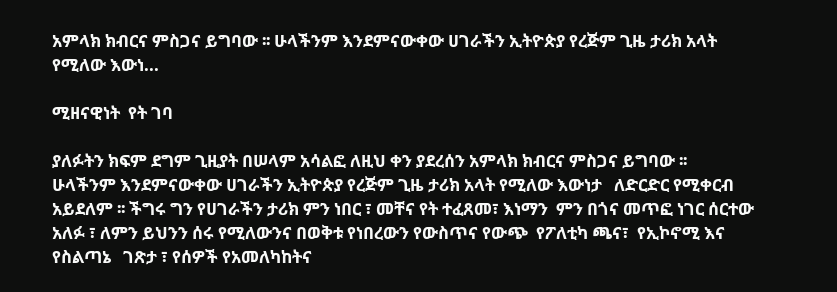አምላክ ክብርና ምስጋና ይግባው ፡፡ ሁላችንም እንደምናውቀው ሀገራችን ኢትዮጵያ የረጅም ጊዜ ታሪክ አላት የሚለው እውነ...

ሚዘናዊነት  የት ገባ

ያለፉትን ክፍም ደግም ጊዚያት በሠላም አሳልፎ ለዚህ ቀን ያደረሰን አምላክ ክብርና ምስጋና ይግባው ፡፡
ሁላችንም እንደምናውቀው ሀገራችን ኢትዮጵያ የረጅም ጊዜ ታሪክ አላት የሚለው እውነታ   ለድርድር የሚቀርብ አይደለም ፡፡ ችግሩ ግን የሀገራችን ታሪክ ምን ነበር ፣ መቸና የት ተፈጸመ፣ እነማን  ምን በጎና መጥፎ ነገር ሰርተው አለፉ ፣ ለምን ይህንን ሰሩ የሚለውንና በወቅቱ የነበረውን የውስጥና የውጭ  የፖለቲካ ጫና፣  የኢኮኖሚ እና የስልጣኔ   ገጽታ ፣ የሰዎች የአመለካከትና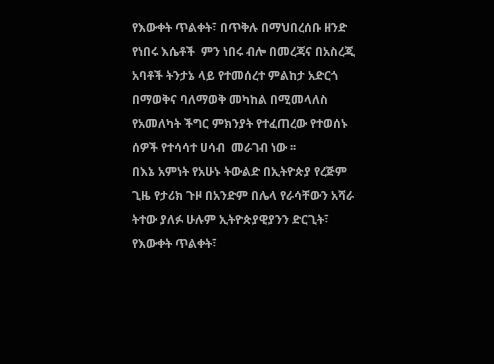የእውቀት ጥልቀት፣ በጥቅሉ በማህበረሰቡ ዘንድ የነበሩ እሴቶች  ምን ነበሩ ብሎ በመረጃና በአስረጂ አባቶች ትንታኔ ላይ የተመሰረተ ምልከታ አድርጎ በማወቅና ባለማወቅ መካከል በሚመላለስ  የአመለካት ችግር ምክንያት የተፈጠረው የተወሰኑ ሰዎች የተሳሳተ ሀሳብ  መራገብ ነው ፡፡
በእኔ አምነት የአሁኑ ትውልድ በኢትዮጵያ የረጅም ጊዜ የታሪክ ጉዞ በአንድም በሌላ የራሳቸውን አሻራ ትተው ያለፉ ሁሉም ኢትዮጵያዊያንን ድርጊት፣ የእውቀት ጥልቀት፣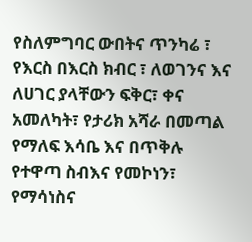የስለምግባር ውበትና ጥንካሬ ፣ የእርስ በእርስ ክብር ፣ ለወገንና እና ለሀገር ያላቸውን ፍቅር፣ ቀና አመለካት፣ የታሪክ አሻራ በመጣል የማለፍ እሳቤ እና በጥቅሉ የተዋጣ ስብእና የመኮነን፣ የማሳነስና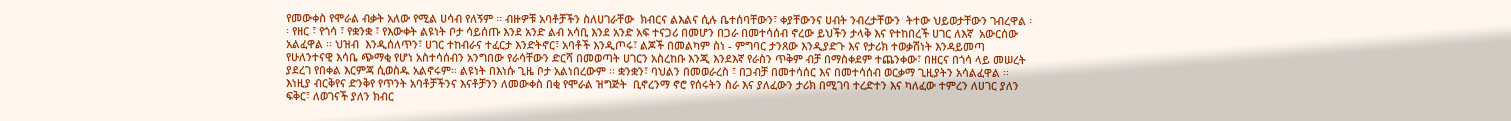የመውቀስ የሞራል ብቃት አለው የሚል ሀሳብ የለኝም ፡፡ ብዙዎቹ አባቶቻችን ስለሀገራቸው  ክብርና ልእልና ሲሉ ቤተሰባቸውን፣ ቀያቸውንና ሀብት ንብረታቸውን  ትተው ህይወታቸውን ገብረዋል ፡፡ የዘር ፣ የጎሳ ፣ የቋንቋ ፣ የእውቀት ልዩነት ቦታ ሳይሰጡ እንደ አንድ ልብ አሳቢ እንደ አንድ አፍ ተናጋሪ በመሆን በጋራ በመተሳሰብ ኖረው ይህችን ታላቅ እና የተከበረች ሀገር ለእኛ  አውርሰው አልፈዋል ፡፡ ህዝብ  እንዲሰለጥን፣ ሀገር ተከብራና ተፈርታ እንድትኖር፣ አባቶች እንዲጦሩ፣ ልጆች በመልካም ስነ - ምግባር ታንጸው እንዲያድጉ እና የታሪክ ተወቃሽነት እንዳይመጣ የሁለንተናዊ እሳቤ ጭማቂ የሆነ አስተሳሰብን አንግበው የራሳቸውን ድርሻ በመወጣት ሀገርን አስረከቡ እንጂ እንደእኛ የራስን ጥቅም ብቻ በማስቀደም ተጨንቀው፣ በዘርና በጎሳ ላይ መሠረት ያደረገ የበቀል እርምጃ ሲወስዱ አልኖሩም፡፡ ልዩነት በእነሱ ጊዜ ቦታ አልነበረውም ፡፡ ቋንቋን፣ ባህልን በመወራረስ ፣ በጋብቻ በመተሳሰር እና በመተሳሰብ ወርቃማ ጊዚያትን አሳልፈዋል ፡፡
እነዚያ ብርቅየና ድንቅየ የጥንት አባቶቻችንና እናቶቻንን ለመውቀስ በቂ የሞራል ዝግጅት  ቢኖረንማ ኖሮ የሰሩትን ስራ እና ያለፈውን ታሪክ በሚገባ ተረድተን እና ካለፈው ተምረን ለሀገር ያለን ፍቅር፣ ለወገናች ያለን ክብር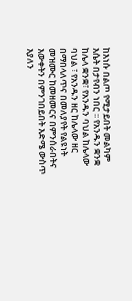ከእነሱ በልጦ የሚታይበት መልካም እሴት በታየብን ነበር ፡፡ የአንዱን ቋንቋ ከሌላ ቋንቋ፣ የአንዱን ባህል ከሌላው ባህል ፣ የአንዱን ዘር ከሌላው ዘር  በማበላለጥና በመለያየት የልዩነት  መዝሙር ከመዘመርና በምንሰራበትና እውቀትን በምንገበይበት እድሜ ውስጥ እያለን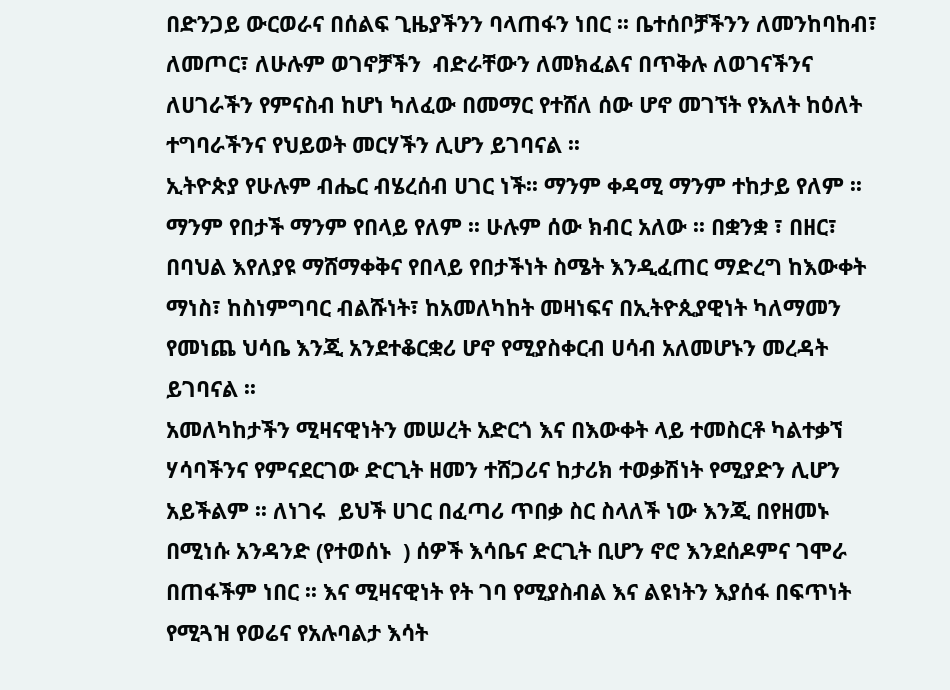በድንጋይ ውርወራና በሰልፍ ጊዜያችንን ባላጠፋን ነበር ፡፡ ቤተሰቦቻችንን ለመንከባከብ፣ ለመጦር፣ ለሁሉም ወገኖቻችን  ብድራቸውን ለመክፈልና በጥቅሉ ለወገናችንና ለሀገራችን የምናስብ ከሆነ ካለፈው በመማር የተሸለ ሰው ሆኖ መገኘት የእለት ከዕለት  ተግባራችንና የህይወት መርሃችን ሊሆን ይገባናል ፡፡
ኢትዮጵያ የሁሉም ብሔር ብሄረሰብ ሀገር ነች፡፡ ማንም ቀዳሚ ማንም ተከታይ የለም ፡፡ ማንም የበታች ማንም የበላይ የለም ፡፡ ሁሉም ሰው ክብር አለው ፡፡ በቋንቋ ፣ በዘር፣ በባህል እየለያዩ ማሸማቀቅና የበላይ የበታችነት ስሜት እንዲፈጠር ማድረግ ከእውቀት ማነስ፣ ከስነምግባር ብልሹነት፣ ከአመለካከት መዛነፍና በኢትዮጲያዊነት ካለማመን የመነጨ ህሳቤ እንጂ አንደተቆርቋሪ ሆኖ የሚያስቀርብ ሀሳብ አለመሆኑን መረዳት ይገባናል ፡፡
አመለካከታችን ሚዛናዊነትን መሠረት አድርጎ እና በእውቀት ላይ ተመስርቶ ካልተቃኘ ሃሳባችንና የምናደርገው ድርጊት ዘመን ተሸጋሪና ከታሪክ ተወቃሽነት የሚያድን ሊሆን አይችልም ፡፡ ለነገሩ  ይህች ሀገር በፈጣሪ ጥበቃ ስር ስላለች ነው እንጂ በየዘመኑ በሚነሱ አንዳንድ (የተወሰኑ  ) ሰዎች እሳቤና ድርጊት ቢሆን ኖሮ እንደሰዶምና ገሞራ በጠፋችም ነበር ፡፡ እና ሚዛናዊነት የት ገባ የሚያስብል እና ልዩነትን እያሰፋ በፍጥነት የሚጓዝ የወሬና የአሉባልታ እሳት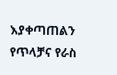እያቀጣጠልን የጥላቻና የራስ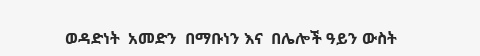ወዳድነት  አመድን  በማቡነን እና  በሌሎች ዓይን ውስት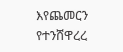እየጨመርን የተንሸዋረረ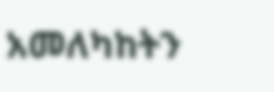አመለካከትን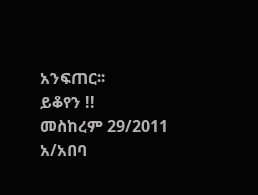አንፍጠር፡፡
ይቆየን !!
መስከረም 29/2011
አ/አበባ